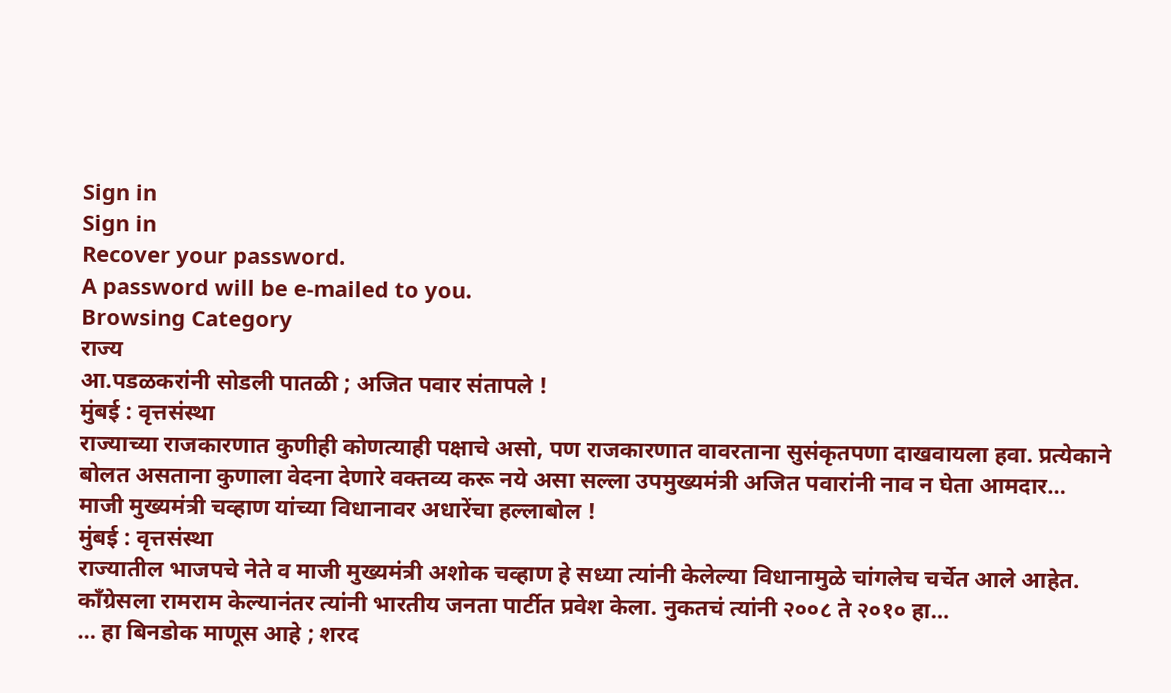Sign in
Sign in
Recover your password.
A password will be e-mailed to you.
Browsing Category
राज्य
आ.पडळकरांनी सोडली पातळी ; अजित पवार संतापले !
मुंबई : वृत्तसंस्था
राज्याच्या राजकारणात कुणीही कोणत्याही पक्षाचे असो, पण राजकारणात वावरताना सुसंकृतपणा दाखवायला हवा. प्रत्येकाने बोलत असताना कुणाला वेदना देणारे वक्तव्य करू नये असा सल्ला उपमुख्यमंत्री अजित पवारांनी नाव न घेता आमदार…
माजी मुख्यमंत्री चव्हाण यांच्या विधानावर अधारेंचा हल्लाबोल !
मुंबई : वृत्तसंस्था
राज्यातील भाजपचे नेते व माजी मुख्यमंत्री अशोक चव्हाण हे सध्या त्यांनी केलेल्या विधानामुळे चांगलेच चर्चेत आले आहेत. काँग्रेसला रामराम केल्यानंतर त्यांनी भारतीय जनता पार्टीत प्रवेश केला. नुकतचं त्यांनी २००८ ते २०१० हा…
… हा बिनडोक माणूस आहे ; शरद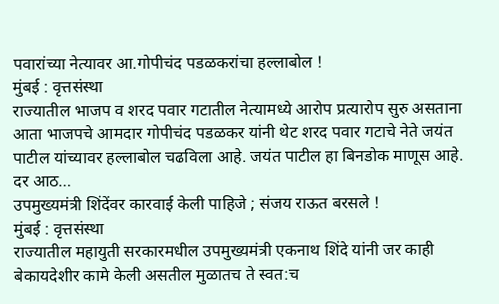पवारांच्या नेत्यावर आ.गोपीचंद पडळकरांचा हल्लाबोल !
मुंबई : वृत्तसंस्था
राज्यातील भाजप व शरद पवार गटातील नेत्यामध्ये आरोप प्रत्यारोप सुरु असताना आता भाजपचे आमदार गोपीचंद पडळकर यांनी थेट शरद पवार गटाचे नेते जयंत पाटील यांच्यावर हल्लाबोल चढविला आहे. जयंत पाटील हा बिनडोक माणूस आहे. दर आठ…
उपमुख्यमंत्री शिंदेंवर कारवाई केली पाहिजे ; संजय राऊत बरसले !
मुंबई : वृत्तसंस्था
राज्यातील महायुती सरकारमधील उपमुख्यमंत्री एकनाथ शिंदे यांनी जर काही बेकायदेशीर कामे केली असतील मुळातच ते स्वत:च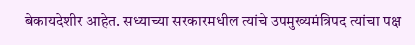बेकायदेशीर आहेत. सध्याच्या सरकारमधील त्यांचे उपमुख्यमंत्रिपद त्यांचा पक्ष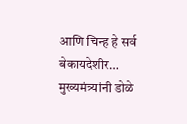आणि चिन्ह हे सर्व बेकायदेशीर…
मुख्यमंत्र्यांनी डोळे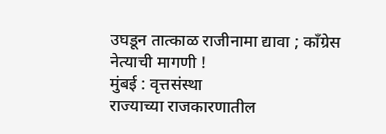उघडून तात्काळ राजीनामा द्यावा ; कॉंग्रेस नेत्याची मागणी !
मुंबई : वृत्तसंस्था
राज्याच्या राजकारणातील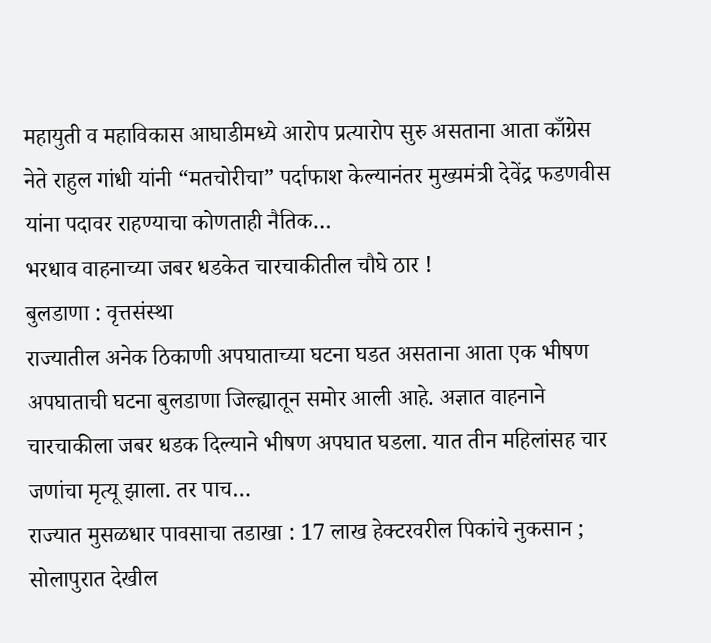महायुती व महाविकास आघाडीमध्ये आरोप प्रत्यारोप सुरु असताना आता काँग्रेस नेते राहुल गांधी यांनी “मतचोरीचा” पर्दाफाश केल्यानंतर मुख्यमंत्री देवेंद्र फडणवीस यांना पदावर राहण्याचा कोणताही नैतिक…
भरधाव वाहनाच्या जबर धडकेत चारचाकीतील चौघे ठार !
बुलडाणा : वृत्तसंस्था
राज्यातील अनेक ठिकाणी अपघाताच्या घटना घडत असताना आता एक भीषण अपघाताची घटना बुलडाणा जिल्ह्यातून समोर आली आहे. अज्ञात वाहनाने चारचाकीला जबर धडक दिल्याने भीषण अपघात घडला. यात तीन महिलांसह चार जणांचा मृत्यू झाला. तर पाच…
राज्यात मुसळधार पावसाचा तडाखा : 17 लाख हेक्टरवरील पिकांचे नुकसान ; सोलापुरात देखील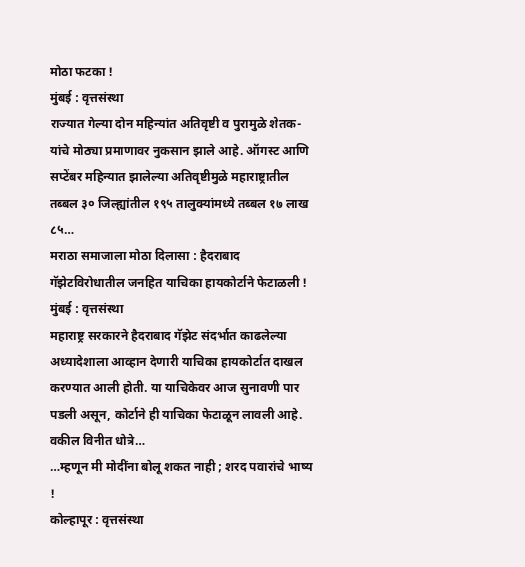मोठा फटका !
मुंबई : वृत्तसंस्था
राज्यात गेल्या दोन महिन्यांत अतिवृष्टी व पुरामुळे शेतक-यांचे मोठ्या प्रमाणावर नुकसान झाले आहे. ऑगस्ट आणि सप्टेंबर महिन्यात झालेल्या अतिवृष्टीमुळे महाराष्ट्रातील तब्बल ३० जिल्ह्यांतील १९५ तालुक्यांमध्ये तब्बल १७ लाख ८५…
मराठा समाजाला मोठा दिलासा : हैदराबाद गॅझेटविरोधातील जनहित याचिका हायकोर्टाने फेटाळली !
मुंबई : वृत्तसंस्था
महाराष्ट्र सरकारने हैदराबाद गॅझेट संदर्भात काढलेल्या अध्यादेशाला आव्हान देणारी याचिका हायकोर्टात दाखल करण्यात आली होती. या याचिकेवर आज सुनावणी पार पडली असून, कोर्टाने ही याचिका फेटाळून लावली आहे. वकील विनीत धोत्रे…
…म्हणून मी मोदींना बोलू शकत नाही ; शरद पवारांचे भाष्य !
कोल्हापूर : वृत्तसंस्था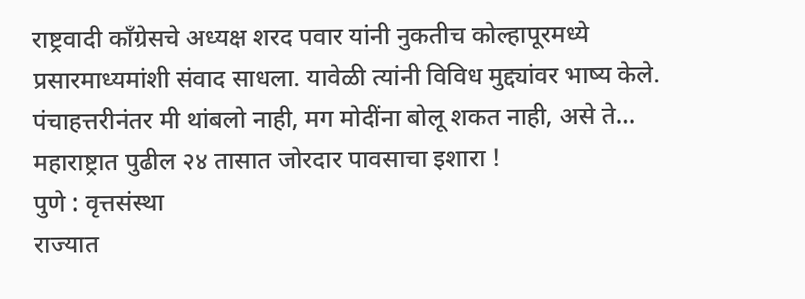राष्ट्रवादी काँग्रेसचे अध्यक्ष शरद पवार यांनी नुकतीच कोल्हापूरमध्ये प्रसारमाध्यमांशी संवाद साधला. यावेळी त्यांनी विविध मुद्द्यांवर भाष्य केले. पंचाहत्तरीनंतर मी थांबलो नाही, मग मोदींना बोलू शकत नाही, असे ते…
महाराष्ट्रात पुढील २४ तासात जोरदार पावसाचा इशारा !
पुणे : वृत्तसंस्था
राज्यात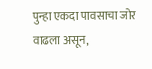पुन्हा एकदा पावसाचा जोर वाढला असून,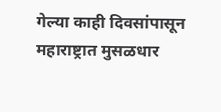गेल्या काही दिवसांपासून महाराष्ट्रात मुसळधार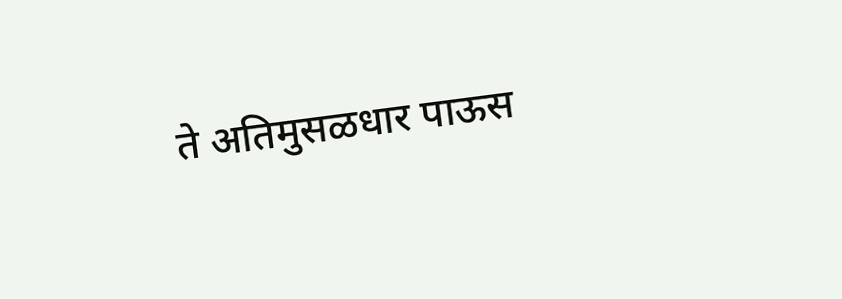ते अतिमुसळधार पाऊस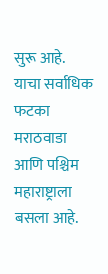सुरू आहे. याचा सर्वाधिक फटका मराठवाडा आणि पश्चिम महाराष्ट्राला बसला आहे.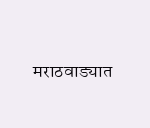मराठवाड्यात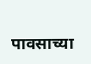पावसाच्या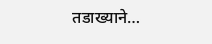तडाख्याने…